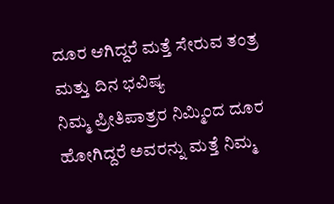ದೂರ ಆಗಿದ್ದರೆ ಮತ್ತೆ ಸೇರುವ ತಂತ್ರ ಮತ್ತು ದಿನ ಭವಿಷ್ಯ
ನಿಮ್ಮ ಪ್ರೀತಿಪಾತ್ರರ ನಿಮ್ಮಿಂದ ದೂರ ಹೋಗಿದ್ದರೆ ಅವರನ್ನು ಮತ್ತೆ ನಿಮ್ಮ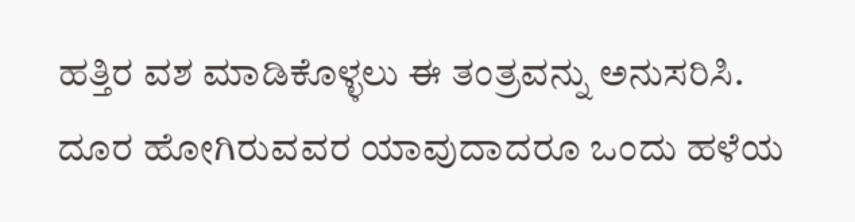ಹತ್ತಿರ ವಶ ಮಾಡಿಕೊಳ್ಳಲು ಈ ತಂತ್ರವನ್ನು ಅನುಸರಿಸಿ. ದೂರ ಹೋಗಿರುವವರ ಯಾವುದಾದರೂ ಒಂದು ಹಳೆಯ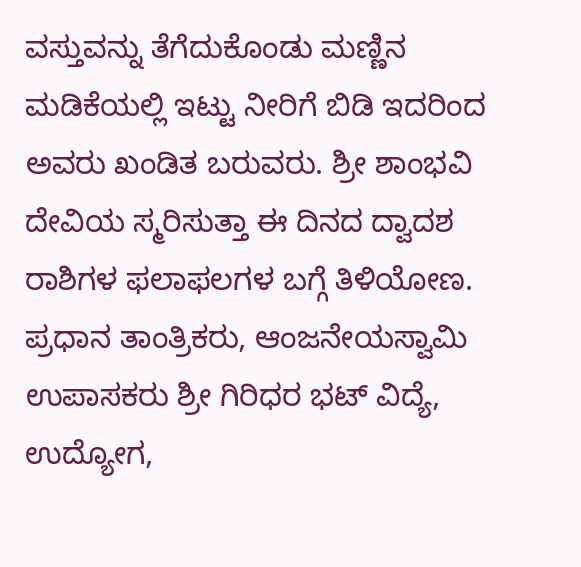ವಸ್ತುವನ್ನು ತೆಗೆದುಕೊಂಡು ಮಣ್ಣಿನ ಮಡಿಕೆಯಲ್ಲಿ ಇಟ್ಟು ನೀರಿಗೆ ಬಿಡಿ ಇದರಿಂದ ಅವರು ಖಂಡಿತ ಬರುವರು. ಶ್ರೀ ಶಾಂಭವಿ ದೇವಿಯ ಸ್ಮರಿಸುತ್ತಾ ಈ ದಿನದ ದ್ವಾದಶ ರಾಶಿಗಳ ಫಲಾಫಲಗಳ ಬಗ್ಗೆ ತಿಳಿಯೋಣ. ಪ್ರಧಾನ ತಾಂತ್ರಿಕರು, ಆಂಜನೇಯಸ್ವಾಮಿ ಉಪಾಸಕರು ಶ್ರೀ ಗಿರಿಧರ ಭಟ್ ವಿದ್ಯೆ, ಉದ್ಯೋಗ,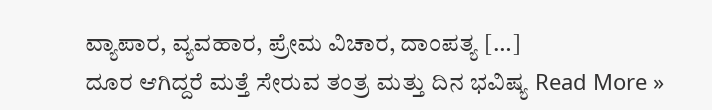ವ್ಯಾಪಾರ, ವ್ಯವಹಾರ, ಪ್ರೇಮ ವಿಚಾರ, ದಾಂಪತ್ಯ […]
ದೂರ ಆಗಿದ್ದರೆ ಮತ್ತೆ ಸೇರುವ ತಂತ್ರ ಮತ್ತು ದಿನ ಭವಿಷ್ಯ Read More »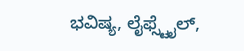ಭವಿಷ್ಯ, ಲೈಫ್ಸ್ಟೈಲ್,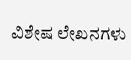ವಿಶೇಷ ಲೇಖನಗಳು